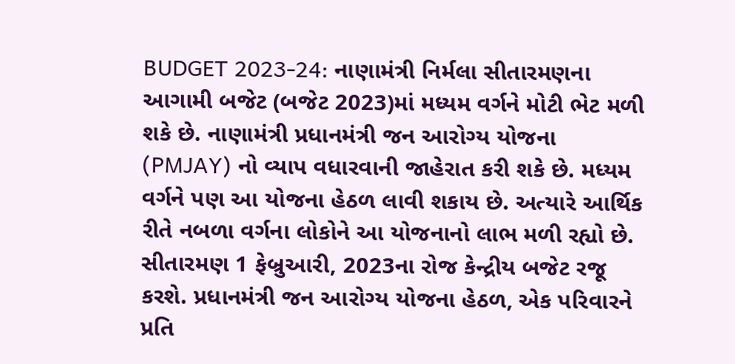BUDGET 2023-24: નાણામંત્રી નિર્મલા સીતારમણના આગામી બજેટ (બજેટ 2023)માં મધ્યમ વર્ગને મોટી ભેટ મળી શકે છે. નાણામંત્રી પ્રધાનમંત્રી જન આરોગ્ય યોજના (PMJAY) નો વ્યાપ વધારવાની જાહેરાત કરી શકે છે. મધ્યમ વર્ગને પણ આ યોજના હેઠળ લાવી શકાય છે. અત્યારે આર્થિક રીતે નબળા વર્ગના લોકોને આ યોજનાનો લાભ મળી રહ્યો છે. સીતારમણ 1 ફેબ્રુઆરી, 2023ના રોજ કેન્દ્રીય બજેટ રજૂ કરશે. પ્રધાનમંત્રી જન આરોગ્ય યોજના હેઠળ, એક પરિવારને પ્રતિ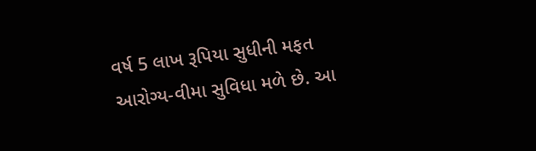વર્ષ 5 લાખ રૂપિયા સુધીની મફત આરોગ્ય-વીમા સુવિધા મળે છે. આ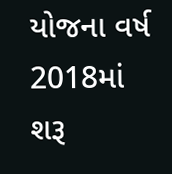યોજના વર્ષ 2018માં શરૂ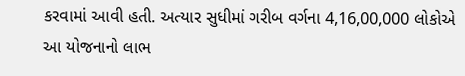કરવામાં આવી હતી. અત્યાર સુધીમાં ગરીબ વર્ગના 4,16,00,000 લોકોએ આ યોજનાનો લાભ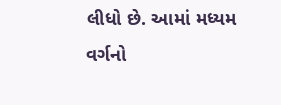લીધો છે. આમાં મધ્યમ વર્ગનો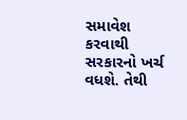સમાવેશ કરવાથી સરકારનો ખર્ચ વધશે. તેથી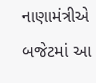નાણામંત્રીએ બજેટમાં આ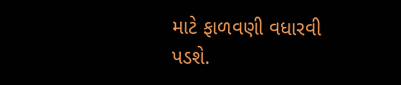માટે ફાળવણી વધારવી પડશે.